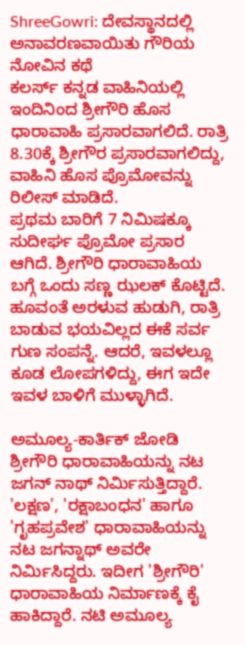ShreeGowri: ದೇವಸ್ಥಾನದಲ್ಲಿ ಅನಾವರಣವಾಯಿತು ಗೌರಿಯ ನೋವಿನ ಕಥೆ
ಕಲರ್ಸ್ ಕನ್ನಡ ವಾಹಿನಿಯಲ್ಲಿ ಇಂದಿನಿಂದ ಶ್ರೀಗೌರಿ ಹೊಸ ಧಾರಾವಾಹಿ ಪ್ರಸಾರವಾಗಲಿದೆ. ರಾತ್ರಿ 8.30ಕ್ಕೆ ಶ್ರೀಗೌರ ಪ್ರಸಾರವಾಗಲಿದ್ದು, ವಾಹಿನಿ ಹೊಸ ಪ್ರೊಮೋವನ್ನು ರಿಲೀಸ್ ಮಾಡಿದೆ.
ಪ್ರಥಮ ಬಾರಿಗೆ 7 ನಿಮಿಷಕ್ಕೂ ಸುದೀರ್ಘ ಪ್ರೊಮೋ ಪ್ರಸಾರ ಆಗಿದೆ. ಶ್ರೀಗೌರಿ ಧಾರಾವಾಹಿಯ ಬಗ್ಗೆ ಒಂದು ಸಣ್ಣ ಝಲಕ್ ಕೊಟ್ಟಿದೆ.
ಹೂವಂತೆ ಅರಳುವ ಹುಡುಗಿ, ರಾತ್ರಿ ಬಾಡುವ ಭಯವಿಲ್ಲದ ಈಕೆ ಸರ್ವ ಗುಣ ಸಂಪನ್ನೆ. ಆದರೆ, ಇವಳಲ್ಲೂ ಕೂಡ ಲೋಪಗಳಿದ್ದು, ಈಗ ಇದೇ ಇವಳ ಬಾಳಿಗೆ ಮುಳ್ಳಾಗಿದೆ.

ಅಮೂಲ್ಯ-ಕಾರ್ತಿಕ್ ಜೋಡಿ
ಶ್ರೀಗೌರಿ ಧಾರಾವಾಹಿಯನ್ನು ನಟ ಜಗನ್ ನಾಥ್ ನಿರ್ಮಿಸುತ್ತಿದ್ದಾರೆ. 'ಲಕ್ಷಣ', 'ರಕ್ಷಾಬಂಧನ' ಹಾಗೂ 'ಗೃಹಪ್ರವೇಶ' ಧಾರಾವಾಹಿಯನ್ನು ನಟ ಜಗನ್ನಾಥ್ ಅವರೇ ನಿರ್ಮಿಸಿದ್ದರು. ಇದೀಗ 'ಶ್ರೀಗೌರಿ' ಧಾರಾವಾಹಿಯ ನಿರ್ಮಾಣಕ್ಕೆ ಕೈ ಹಾಕಿದ್ದಾರೆ. ನಟಿ ಅಮೂಲ್ಯ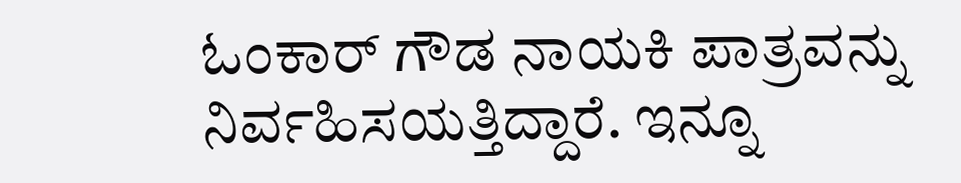ಓಂಕಾರ್ ಗೌಡ ನಾಯಕಿ ಪಾತ್ರವನ್ನು ನಿರ್ವಹಿಸಯತ್ತಿದ್ದಾರೆ. ಇನ್ನೂ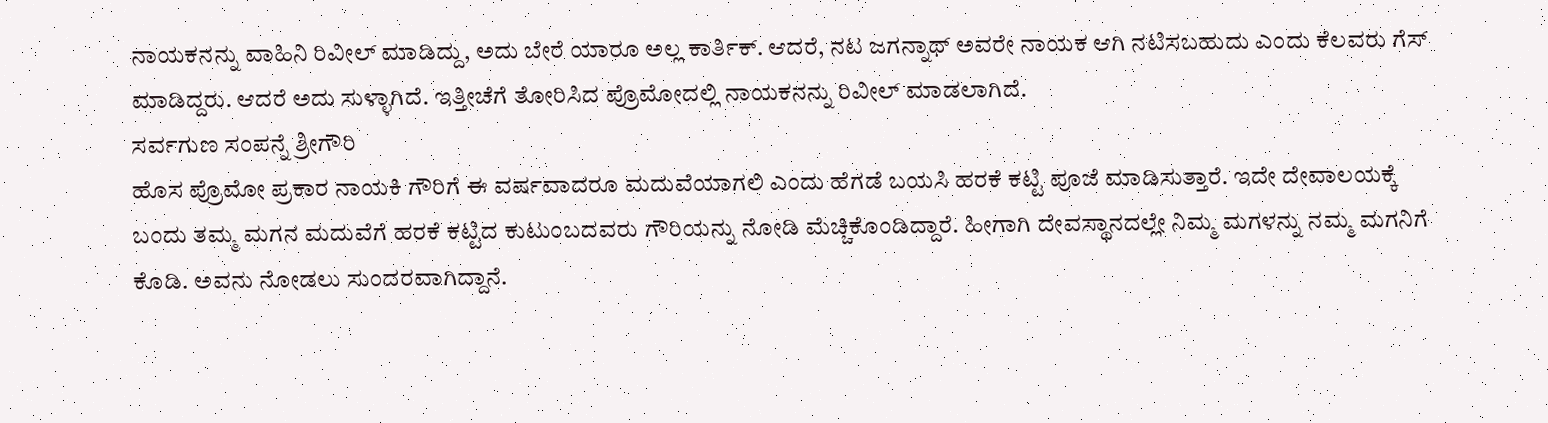ನಾಯಕನನ್ನು ವಾಹಿನಿ ರಿವೀಲ್ ಮಾಡಿದ್ದು, ಅದು ಬೇರೆ ಯಾರೂ ಅಲ್ಲ ಕಾರ್ತಿಕ್. ಆದರೆ, ನಟ ಜಗನ್ನಾಥ್ ಅವರೇ ನಾಯಕ ಆಗಿ ನಟಿಸಬಹುದು ಎಂದು ಕೆಲವರು ಗೆಸ್ ಮಾಡಿದ್ದರು. ಆದರೆ ಅದು ಸುಳ್ಳಾಗಿದೆ. ಇತ್ತೀಚೆಗೆ ತೋರಿಸಿದ ಪ್ರೊಮೋದಲ್ಲಿ ನಾಯಕನನ್ನು ರಿವೀಲ್ ಮಾಡಲಾಗಿದೆ.
ಸರ್ವಗುಣ ಸಂಪನ್ನೆ ಶ್ರೀಗೌರಿ
ಹೊಸ ಪ್ರೊಮೋ ಪ್ರಕಾರ ನಾಯಕಿ ಗೌರಿಗೆ ಈ ವರ್ಷವಾದರೂ ಮದುವೆಯಾಗಲಿ ಎಂದು ಹೆಗಡೆ ಬಯಸಿ ಹರಕೆ ಕಟ್ಟಿ ಪೂಜೆ ಮಾಡಿಸುತ್ತಾರೆ. ಇದೇ ದೇವಾಲಯಕ್ಕೆ ಬಂದು ತಮ್ಮ ಮಗನ ಮದುವೆಗೆ ಹರಕೆ ಕಟ್ಟಿದ ಕುಟುಂಬದವರು ಗೌರಿಯನ್ನು ನೋಡಿ ಮೆಚ್ಚಿಕೊಂಡಿದ್ದಾರೆ. ಹೀಗಾಗಿ ದೇವಸ್ಥಾನದಲ್ಲೇ ನಿಮ್ಮ ಮಗಳನ್ನು ನಮ್ಮ ಮಗನಿಗೆ ಕೊಡಿ. ಅವನು ನೋಡಲು ಸುಂದರವಾಗಿದ್ದಾನೆ.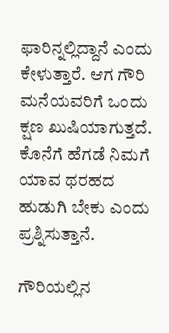ಫಾರಿನ್ನಲ್ಲಿದ್ದಾನೆ ಎಂದು ಕೇಳುತ್ತಾರೆ. ಆಗ ಗೌರಿ ಮನೆಯವರಿಗೆ ಒಂದು ಕ್ಷಣ ಖುಷಿಯಾಗುತ್ತದೆ. ಕೊನೆಗೆ ಹೆಗಡೆ ನಿಮಗೆ ಯಾವ ಥರಹದ ಹುಡುಗಿ ಬೇಕು ಎಂದು ಪ್ರಶ್ನಿಸುತ್ತಾನೆ.

ಗೌರಿಯಲ್ಲಿನ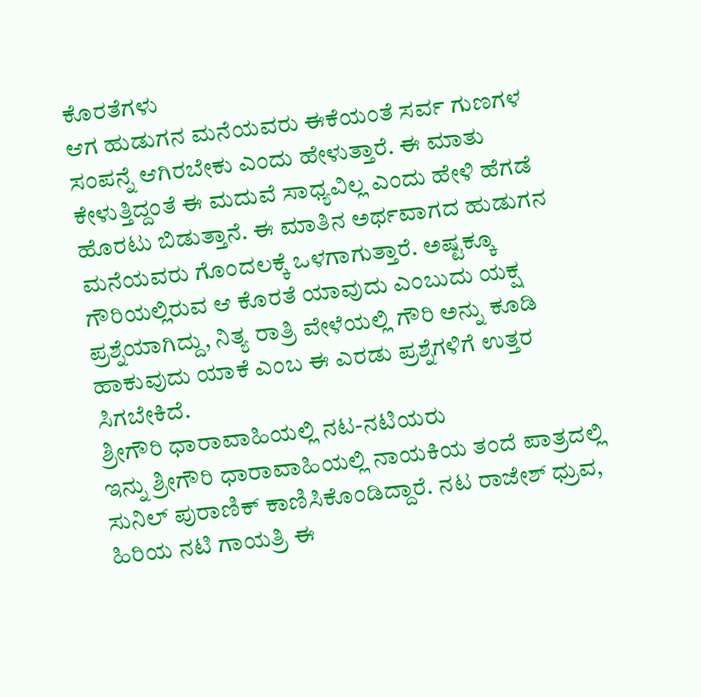ಕೊರತೆಗಳು
ಆಗ ಹುಡುಗನ ಮನೆಯವರು ಈಕೆಯಂತೆ ಸರ್ವ ಗುಣಗಳ ಸಂಪನ್ನೆ ಆಗಿರಬೇಕು ಎಂದು ಹೇಳುತ್ತಾರೆ. ಈ ಮಾತು ಕೇಳುತ್ತಿದ್ದಂತೆ ಈ ಮದುವೆ ಸಾಧ್ಯವಿಲ್ಲ ಎಂದು ಹೇಳಿ ಹೆಗಡೆ ಹೊರಟು ಬಿಡುತ್ತಾನೆ. ಈ ಮಾತಿನ ಅರ್ಥವಾಗದ ಹುಡುಗನ ಮನೆಯವರು ಗೊಂದಲಕ್ಕೆ ಒಳಗಾಗುತ್ತಾರೆ. ಅಷ್ಟಕ್ಕೂ ಗೌರಿಯಲ್ಲಿರುವ ಆ ಕೊರತೆ ಯಾವುದು ಎಂಬುದು ಯಕ್ಷ ಪ್ರಶ್ನೆಯಾಗಿದ್ದು, ನಿತ್ಯ ರಾತ್ರಿ ವೇಳೆಯಲ್ಲಿ ಗೌರಿ ಅನ್ನು ಕೂಡಿ ಹಾಕುವುದು ಯಾಕೆ ಎಂಬ ಈ ಎರಡು ಪ್ರಶ್ನೆಗಳಿಗೆ ಉತ್ತರ ಸಿಗಬೇಕಿದೆ.
ಶ್ರೀಗೌರಿ ಧಾರಾವಾಹಿಯಲ್ಲಿ ನಟ-ನಟಿಯರು
ಇನ್ನು ಶ್ರೀಗೌರಿ ಧಾರಾವಾಹಿಯಲ್ಲಿ ನಾಯಕಿಯ ತಂದೆ ಪಾತ್ರದಲ್ಲಿ ಸುನಿಲ್ ಪುರಾಣಿಕ್ ಕಾಣಿಸಿಕೊಂಡಿದ್ದಾರೆ. ನಟ ರಾಜೇಶ್ ಧ್ರುವ, ಹಿರಿಯ ನಟಿ ಗಾಯತ್ರಿ ಈ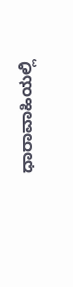ಧಾರಾವಾಹಿಯಲ್ಲಿ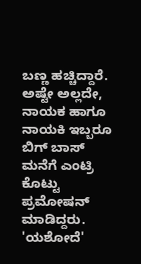ಬಣ್ಣ ಹಚ್ಚಿದ್ದಾರೆ. ಅಷ್ಟೇ ಅಲ್ಲದೇ, ನಾಯಕ ಹಾಗೂ ನಾಯಕಿ ಇಬ್ಬರೂ ಬಿಗ್ ಬಾಸ್ ಮನೆಗೆ ಎಂಟ್ರಿ ಕೊಟ್ಟು ಪ್ರಮೋಷನ್ ಮಾಡಿದ್ದರು. 'ಯಶೋದೆ'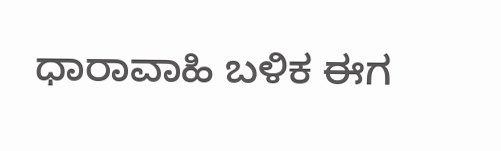ಧಾರಾವಾಹಿ ಬಳಿಕ ಈಗ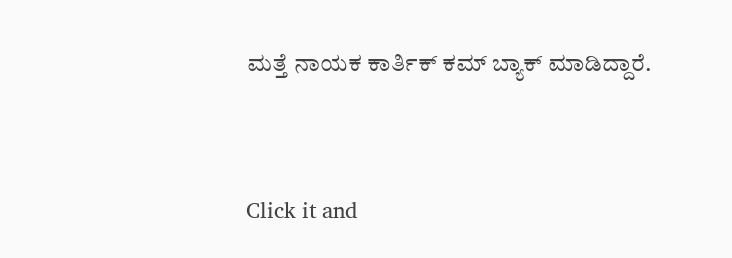ಮತ್ತೆ ನಾಯಕ ಕಾರ್ತಿಕ್ ಕಮ್ ಬ್ಯಾಕ್ ಮಾಡಿದ್ದಾರೆ.


Click it and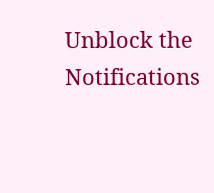Unblock the Notifications